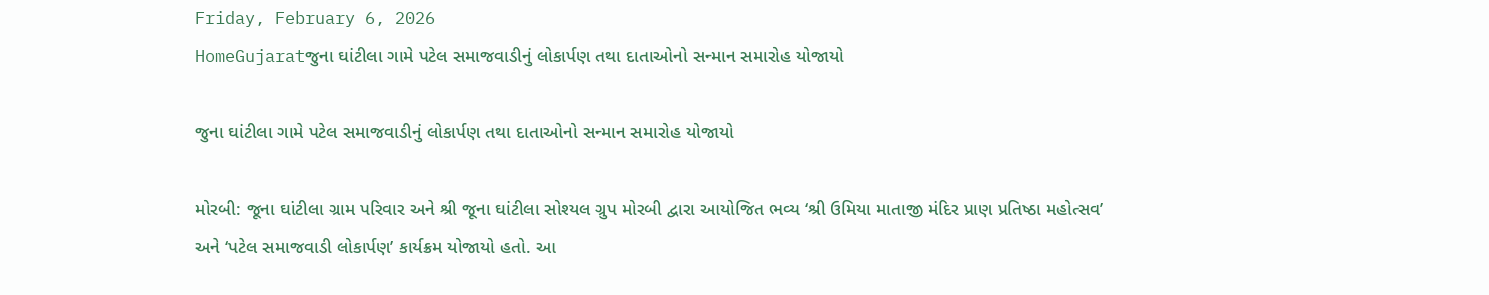Friday, February 6, 2026
HomeGujaratજુના ઘાંટીલા ગામે પટેલ સમાજવાડીનું લોકાર્પણ તથા દાતાઓનો સન્માન સમારોહ યોજાયો

જુના ઘાંટીલા ગામે પટેલ સમાજવાડીનું લોકાર્પણ તથા દાતાઓનો સન્માન સમારોહ યોજાયો

મોરબી: જૂના ઘાંટીલા ગ્રામ પરિવાર અને શ્રી જૂના ઘાંટીલા સોશ્યલ ગ્રુપ મોરબી દ્વારા આયોજિત ભવ્ય ‘શ્રી ઉમિયા માતાજી મંદિર પ્રાણ પ્રતિષ્ઠા મહોત્સવ’ અને ‘પટેલ સમાજવાડી લોકાર્પણ’ કાર્યક્રમ યોજાયો હતો. આ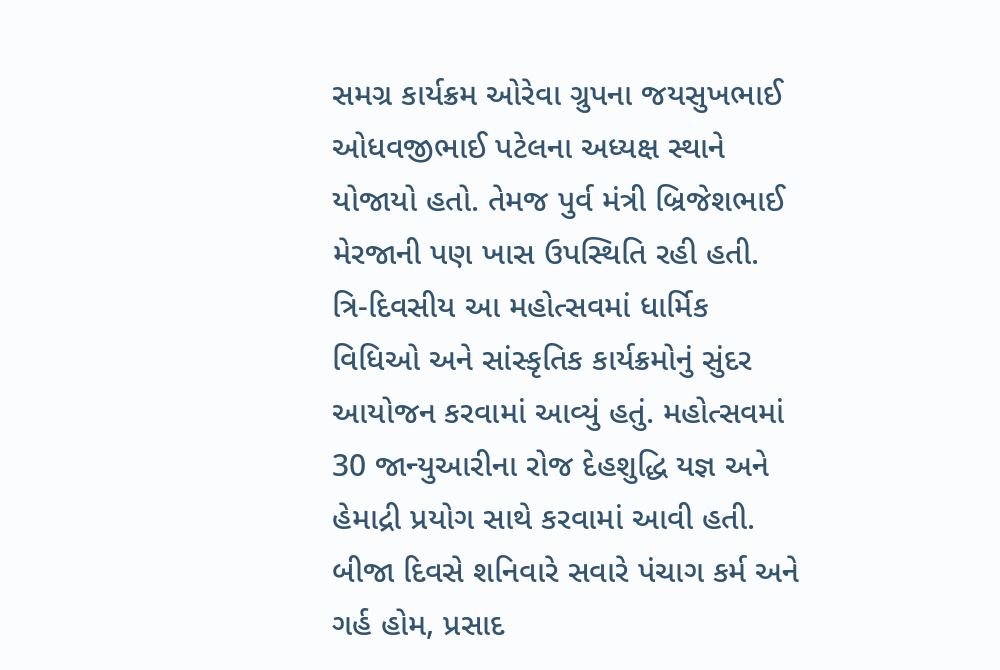સમગ્ર કાર્યક્રમ ઓરેવા ગ્રુપના જયસુખભાઈ ઓધવજીભાઈ પટેલના અધ્યક્ષ સ્થાને યોજાયો હતો. તેમજ પુર્વ મંત્રી બ્રિજેશભાઈ મેરજાની પણ ખાસ ઉપસ્થિતિ રહી હતી. ત્રિ-દિવસીય આ મહોત્સવમાં ધાર્મિક વિધિઓ અને સાંસ્કૃતિક કાર્યક્રમોનું સુંદર આયોજન કરવામાં આવ્યું હતું. મહોત્સવમાં 30 જાન્યુઆરીના રોજ દેહશુદ્ધિ યજ્ઞ અને હેમાદ્રી પ્રયોગ સાથે કરવામાં આવી હતી. બીજા દિવસે શનિવારે સવારે પંચાગ કર્મ અને ગર્હ હોમ, પ્રસાદ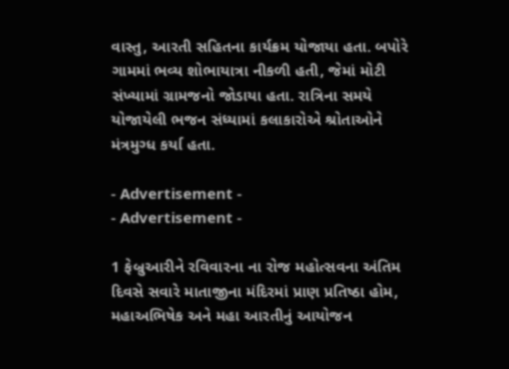વાસ્તુ, આરતી સહિતના કાર્યક્રમ યોજાયા હતા. બપોરે ગામમાં ભવ્ય શોભાયાત્રા નીકળી હતી, જેમાં મોટી સંખ્યામાં ગ્રામજનો જોડાયા હતા. રાત્રિના સમયે યોજાયેલી ભજન સંધ્યામાં કલાકારોએ શ્રોતાઓને મંત્રમુગ્ધ કર્યા હતા.

- Advertisement -
- Advertisement -

1 ફેબ્રુઆરીને રવિવારના ના રોજ મહોત્સવના અંતિમ દિવસે સવારે માતાજીના મંદિરમાં પ્રાણ પ્રતિષ્ઠા હોમ, મહાઅભિષેક અને મહા આરતીનું આયોજન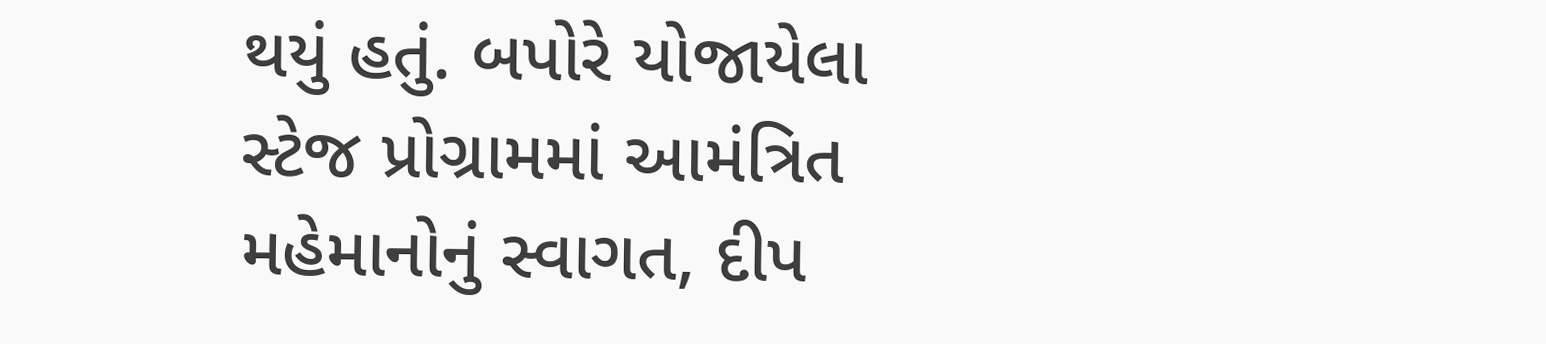થયું હતું. બપોરે યોજાયેલા સ્ટેજ પ્રોગ્રામમાં આમંત્રિત મહેમાનોનું સ્વાગત, દીપ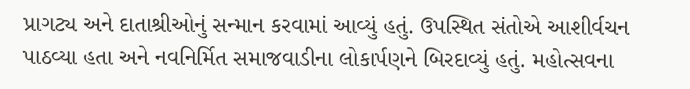પ્રાગટ્ય અને દાતાશ્રીઓનું સન્માન કરવામાં આવ્યું હતું. ઉપસ્થિત સંતોએ આશીર્વચન પાઠવ્યા હતા અને નવનિર્મિત સમાજવાડીના લોકાર્પણને બિરદાવ્યું હતું. મહોત્સવના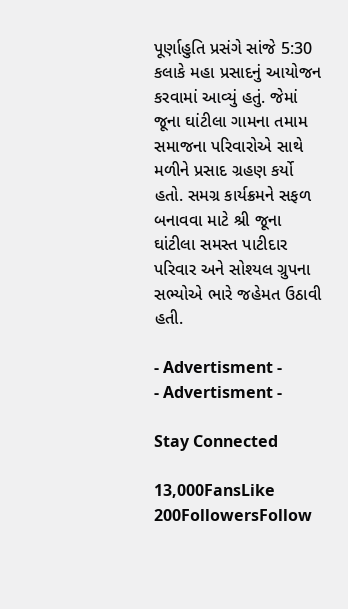પૂર્ણાહુતિ પ્રસંગે સાંજે 5:30 કલાકે મહા પ્રસાદનું આયોજન કરવામાં આવ્યું હતું. જેમાં જૂના ઘાંટીલા ગામના તમામ સમાજના પરિવારોએ સાથે મળીને પ્રસાદ ગ્રહણ કર્યો હતો. સમગ્ર કાર્યક્રમને સફળ બનાવવા માટે શ્રી જૂના ઘાંટીલા સમસ્ત પાટીદાર પરિવાર અને સોશ્યલ ગ્રુપના સભ્યોએ ભારે જહેમત ઉઠાવી હતી.

- Advertisment -
- Advertisment -

Stay Connected

13,000FansLike
200FollowersFollow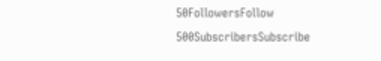50FollowersFollow
500SubscribersSubscribe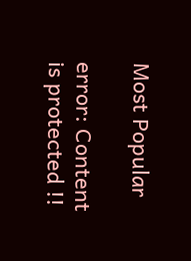Most Popular

error: Content is protected !!